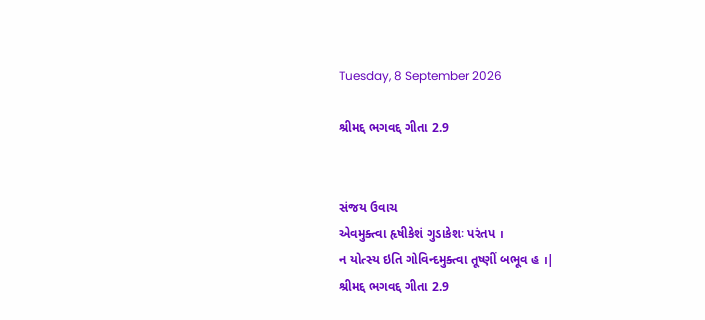Tuesday, 8 September 2026

શ્રીમદ્દ ભગવદ્દ ગીતા 2.9


સંજય ઉવાચ
એવમુક્ત્વા હૃષીકેશં ગુડાકેશઃ પરંતપ ।
ન યોત્સ્ય ઇતિ ગોવિન્દમુક્ત્વા તૂષ્ણીં બભૂવ હ ।|
શ્રીમદ્દ ભગવદ્દ ગીતા 2.9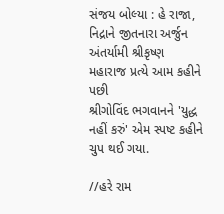સંજય બોલ્યા : હે રાજા, નિદ્રાને જીતનારા અર્જુન
અંતર્યામી શ્રીકૃષ્ણ મહારાજ પ્રત્યે આમ કહીને પછી
શ્રીગોવિંદ ભગવાનને 'યુદ્ધ નહીં કરું' એમ સ્પષ્ટ કહીને ચુપ થઈ ગયા.

//હરે રામ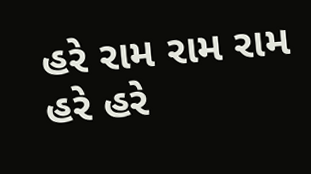હરે રામ રામ રામ હરે હરે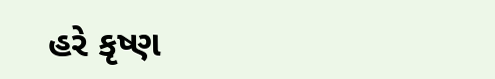હરે કૃષ્ણ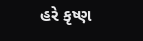હરે કૃષ્ણ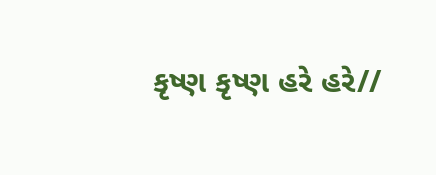કૃષ્ણ કૃષ્ણ હરે હરે//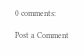0 comments:

Post a Comment